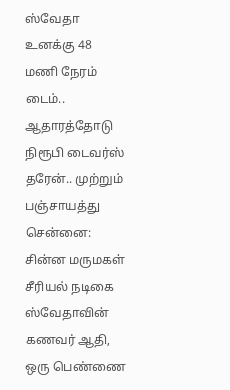ஸ்வேதா உனக்கு 48 மணி நேரம் டைம்.. ஆதாரத்தோடு நிரூபி டைவர்ஸ் தரேன்.. முற்றும் பஞ்சாயத்து
சென்னை: சின்ன மருமகள் சீரியல் நடிகை ஸ்வேதாவின் கணவர் ஆதி, ஒரு பெண்ணை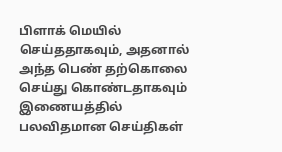பிளாக் மெயில் செய்ததாகவும், அதனால் அந்த பெண் தற்கொலை செய்து கொண்டதாகவும் இணையத்தில் பலவிதமான செய்திகள்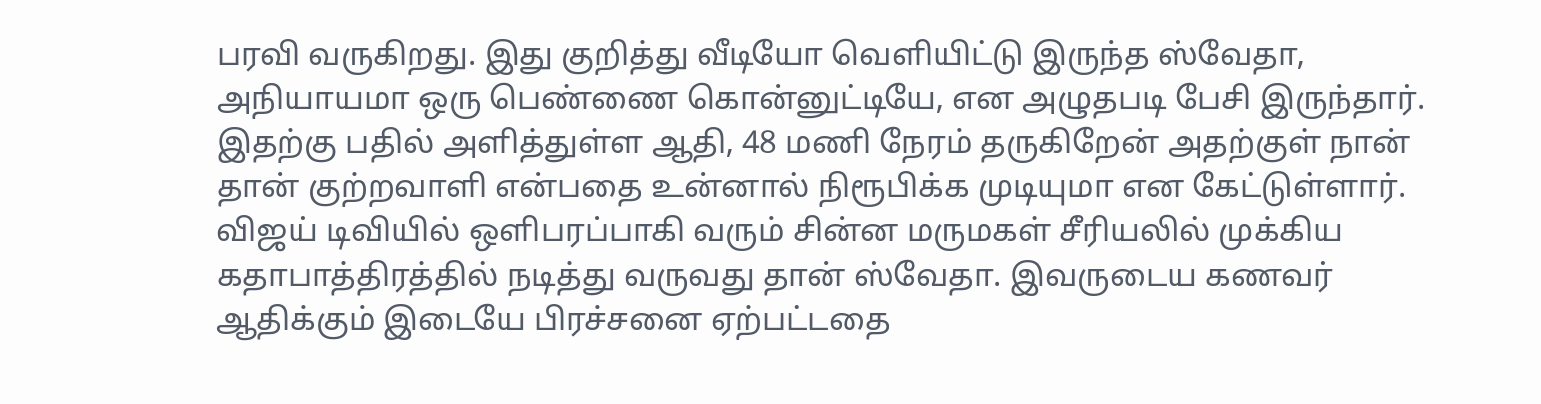பரவி வருகிறது. இது குறித்து வீடியோ வெளியிட்டு இருந்த ஸ்வேதா, அநியாயமா ஒரு பெண்ணை கொன்னுட்டியே, என அழுதபடி பேசி இருந்தார். இதற்கு பதில் அளித்துள்ள ஆதி, 48 மணி நேரம் தருகிறேன் அதற்குள் நான் தான் குற்றவாளி என்பதை உன்னால் நிரூபிக்க முடியுமா என கேட்டுள்ளார்.
விஜய் டிவியில் ஒளிபரப்பாகி வரும் சின்ன மருமகள் சீரியலில் முக்கிய கதாபாத்திரத்தில் நடித்து வருவது தான் ஸ்வேதா. இவருடைய கணவர் ஆதிக்கும் இடையே பிரச்சனை ஏற்பட்டதை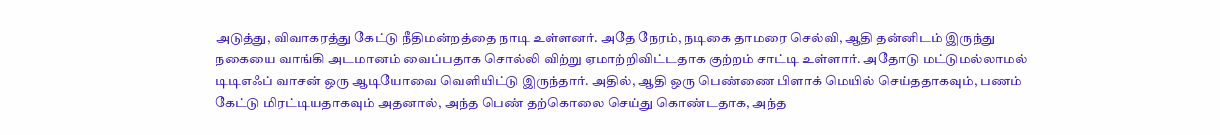அடுத்து, விவாகரத்து கேட்டு நீதிமன்றத்தை நாடி உள்ளனர். அதே நேரம், நடிகை தாமரை செல்வி, ஆதி தன்னிடம் இருந்து நகையை வாங்கி அடமானம் வைப்பதாக சொல்லி விற்று ஏமாற்றிவிட்டதாக குற்றம் சாட்டி உள்ளார். அதோடு மட்டுமல்லாமல் டிடிஎஃப் வாசன் ஒரு ஆடியோவை வெளியிட்டு இருந்தார். அதில், ஆதி ஒரு பெண்ணை பிளாக் மெயில் செய்ததாகவும், பணம் கேட்டு மிரட்டியதாகவும் அதனால், அந்த பெண் தற்கொலை செய்து கொண்டதாக, அந்த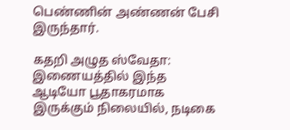பெண்ணின் அண்ணன் பேசி இருந்தார்.

கதறி அழுத ஸ்வேதா: இணையத்தில் இந்த ஆடியோ பூதாகரமாக இருக்கும் நிலையில், நடிகை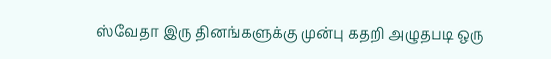ஸ்வேதா இரு தினங்களுக்கு முன்பு கதறி அழுதபடி ஒரு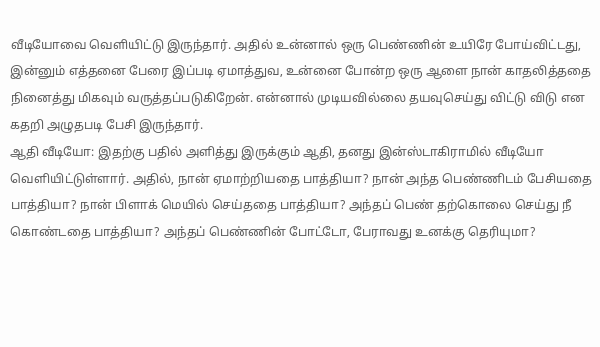வீடியோவை வெளியிட்டு இருந்தார். அதில் உன்னால் ஒரு பெண்ணின் உயிரே போய்விட்டது, இன்னும் எத்தனை பேரை இப்படி ஏமாத்துவ, உன்னை போன்ற ஒரு ஆளை நான் காதலித்ததை நினைத்து மிகவும் வருத்தப்படுகிறேன். என்னால் முடியவில்லை தயவுசெய்து விட்டு விடு என கதறி அழுதபடி பேசி இருந்தார்.
ஆதி வீடியோ: இதற்கு பதில் அளித்து இருக்கும் ஆதி, தனது இன்ஸ்டாகிராமில் வீடியோ வெளியிட்டுள்ளார். அதில், நான் ஏமாற்றியதை பாத்தியா? நான் அந்த பெண்ணிடம் பேசியதை பாத்தியா? நான் பிளாக் மெயில் செய்ததை பாத்தியா? அந்தப் பெண் தற்கொலை செய்து நீ கொண்டதை பாத்தியா? அந்தப் பெண்ணின் போட்டோ, பேராவது உனக்கு தெரியுமா?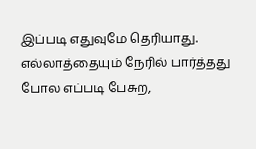இப்படி எதுவுமே தெரியாது. எல்லாத்தையும் நேரில் பார்த்தது போல எப்படி பேசுற,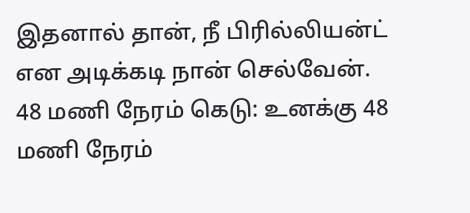இதனால் தான், நீ பிரில்லியன்ட் என அடிக்கடி நான் செல்வேன்.
48 மணி நேரம் கெடு: உனக்கு 48 மணி நேரம்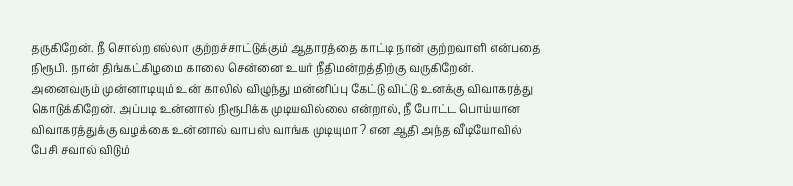தருகிறேன். நீ சொல்ற எல்லா குற்றச்சாட்டுக்கும் ஆதாரத்தை காட்டி நான் குற்றவாளி என்பதை நிரூபி. நான் திங்கட்கிழமை காலை சென்னை உயர் நீதிமன்றத்திற்கு வருகிறேன். அனைவரும் முன்னாடியும் உன் காலில் விழுந்து மன்னிப்பு கேட்டு விட்டு உனக்கு விவாகரத்து கொடுக்கிறேன். அப்படி உன்னால் நிரூபிக்க முடியவில்லை என்றால், நீ போட்ட பொய்யான விவாகரத்துக்கு வழக்கை உன்னால் வாபஸ் வாங்க முடியுமா ? என ஆதி அந்த வீடியோவில் பேசி சவால் விடும்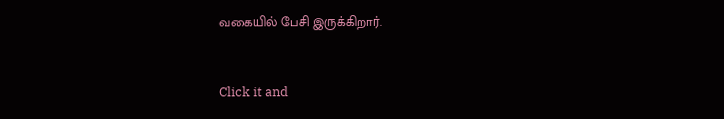வகையில் பேசி இருக்கிறார்.


Click it and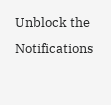Unblock the Notifications